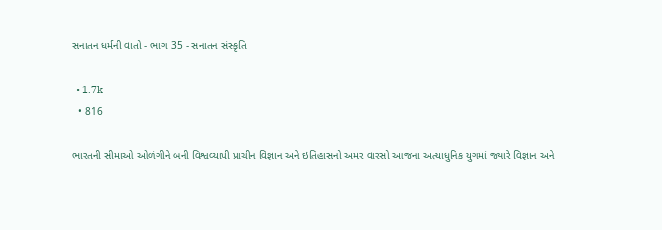સનાતન ધર્મની વાતો - ભાગ 35 - સનાતન સંસ્કૃતિ

  • 1.7k
  • 816

ભારતની સીમાઓ ઓળંગીને બની વિશ્વવ્યાપી પ્રાચીન વિજ્ઞાન અને ઇતિહાસનો અમર વારસો આજના અત્યાધુનિક યુગમાં જ્યારે વિજ્ઞાન અને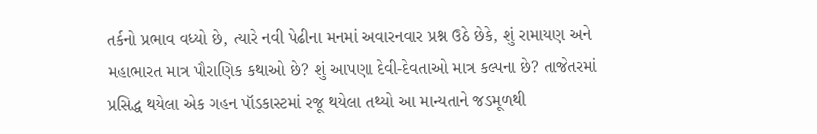તર્કનો પ્રભાવ વધ્યો છે, ત્યારે નવી પેઢીના મનમાં અવારનવાર પ્રશ્ન ઉઠે છેકે, શું રામાયણ અને મહાભારત માત્ર પૌરાણિક કથાઓ છે? શું આપણા દેવી-દેવતાઓ માત્ર કલ્પના છે? તાજેતરમાં પ્રસિદ્ધ થયેલા એક ગહન પૉડકાસ્ટમાં રજૂ થયેલા તથ્યો આ માન્યતાને જડમૂળથી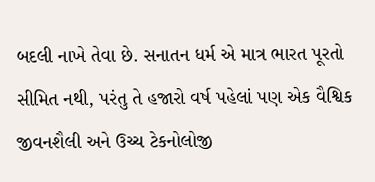બદલી નાખે તેવા છે. સનાતન ધર્મ એ માત્ર ભારત પૂરતો સીમિત નથી, પરંતુ તે હજારો વર્ષ પહેલાં પણ એક વૈશ્વિક જીવનશૈલી અને ઉચ્ચ ટેકનોલોજી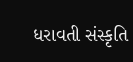ધરાવતી સંસ્કૃતિ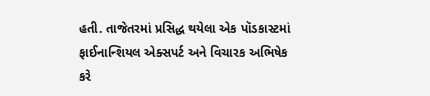હતી. તાજેતરમાં પ્રસિદ્ધ થયેલા એક પૉડકાસ્ટમાં ફાઈનાન્શિયલ એક્સપર્ટ અને વિચારક અભિષેક કરે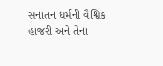સનાતન ધર્મની વૈશ્વિક હાજરી અને તેના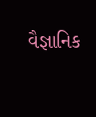વૈજ્ઞાનિક